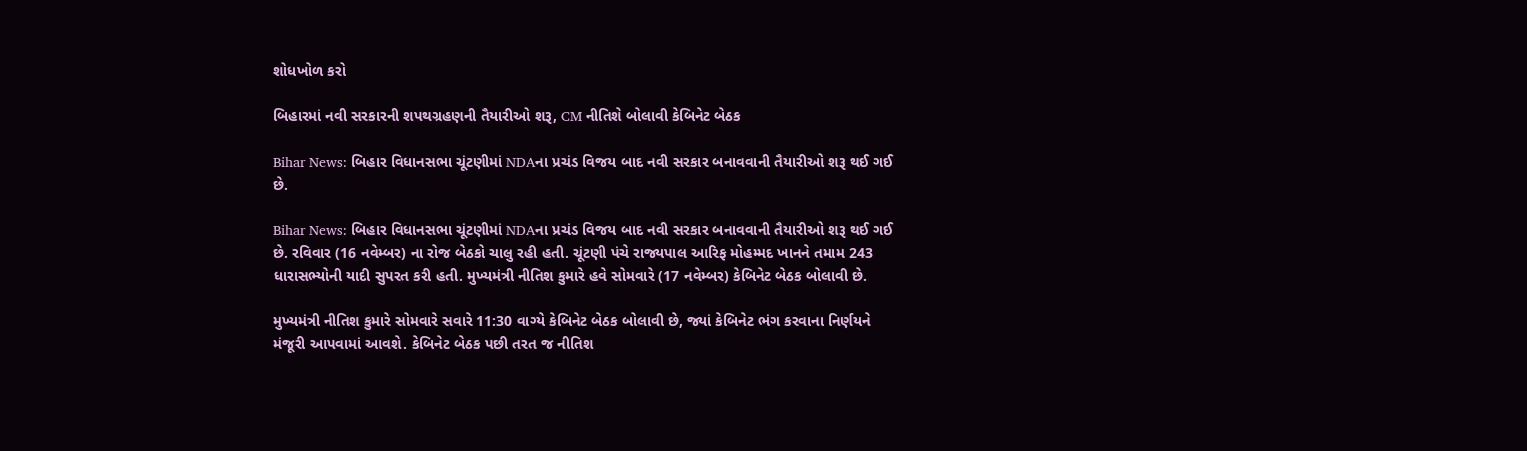શોધખોળ કરો

બિહારમાં નવી સરકારની શપથગ્રહણની તૈયારીઓ શરૂ, CM નીતિશે બોલાવી કેબિનેટ બેઠક

Bihar News: બિહાર વિધાનસભા ચૂંટણીમાં NDAના પ્રચંડ વિજય બાદ નવી સરકાર બનાવવાની તૈયારીઓ શરૂ થઈ ગઈ છે.

Bihar News: બિહાર વિધાનસભા ચૂંટણીમાં NDAના પ્રચંડ વિજય બાદ નવી સરકાર બનાવવાની તૈયારીઓ શરૂ થઈ ગઈ છે. રવિવાર (16 નવેમ્બર) ના રોજ બેઠકો ચાલુ રહી હતી. ચૂંટણી પંચે રાજ્યપાલ આરિફ મોહમ્મદ ખાનને તમામ 243 ધારાસભ્યોની યાદી સુપરત કરી હતી. મુખ્યમંત્રી નીતિશ કુમારે હવે સોમવારે (17 નવેમ્બર) કેબિનેટ બેઠક બોલાવી છે.

મુખ્યમંત્રી નીતિશ કુમારે સોમવારે સવારે 11:30 વાગ્યે કેબિનેટ બેઠક બોલાવી છે, જ્યાં કેબિનેટ ભંગ કરવાના નિર્ણયને મંજૂરી આપવામાં આવશે. કેબિનેટ બેઠક પછી તરત જ નીતિશ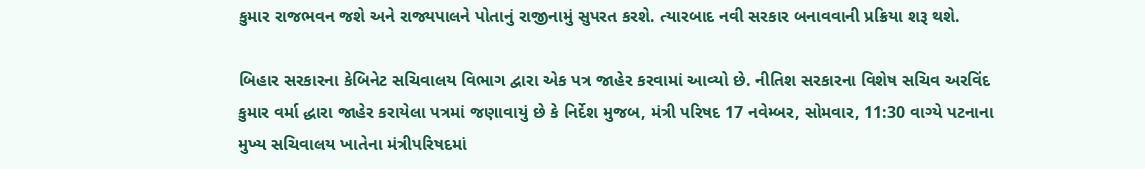કુમાર રાજભવન જશે અને રાજ્યપાલને પોતાનું રાજીનામું સુપરત કરશે. ત્યારબાદ નવી સરકાર બનાવવાની પ્રક્રિયા શરૂ થશે.

બિહાર સરકારના કેબિનેટ સચિવાલય વિભાગ દ્વારા એક પત્ર જાહેર કરવામાં આવ્યો છે. નીતિશ સરકારના વિશેષ સચિવ અરવિંદ કુમાર વર્મા દ્ધારા જાહેર કરાયેલા પત્રમાં જણાવાયું છે કે નિર્દેશ મુજબ, મંત્રી પરિષદ 17 નવેમ્બર, સોમવાર, 11:30 વાગ્યે પટનાના મુખ્ય સચિવાલય ખાતેના મંત્રીપરિષદમાં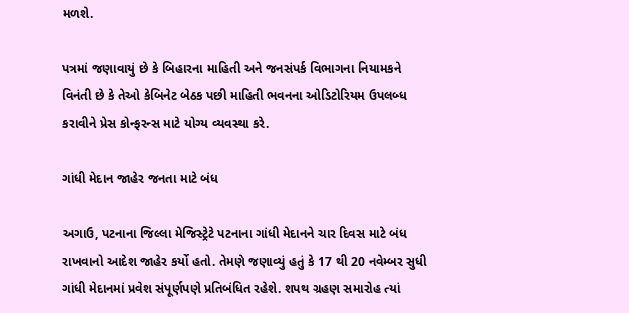મળશે.

પત્રમાં જણાવાયું છે કે બિહારના માહિતી અને જનસંપર્ક વિભાગના નિયામકને વિનંતી છે કે તેઓ કેબિનેટ બેઠક પછી માહિતી ભવનના ઓડિટોરિયમ ઉપલબ્ધ કરાવીને પ્રેસ કોન્ફરન્સ માટે યોગ્ય વ્યવસ્થા કરે.

ગાંધી મેદાન જાહેર જનતા માટે બંધ

અગાઉ, પટનાના જિલ્લા મેજિસ્ટ્રેટે પટનાના ગાંધી મેદાનને ચાર દિવસ માટે બંધ રાખવાનો આદેશ જાહેર કર્યો હતો. તેમણે જણાવ્યું હતું કે 17 થી 20 નવેમ્બર સુધી ગાંધી મેદાનમાં પ્રવેશ સંપૂર્ણપણે પ્રતિબંધિત રહેશે. શપથ ગ્રહણ સમારોહ ત્યાં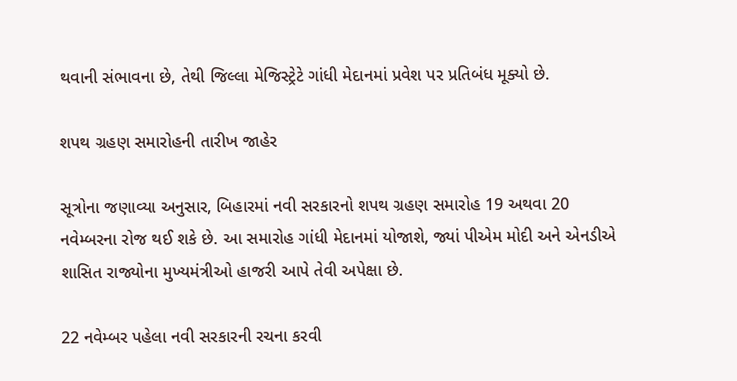થવાની સંભાવના છે, તેથી જિલ્લા મેજિસ્ટ્રેટે ગાંધી મેદાનમાં પ્રવેશ પર પ્રતિબંધ મૂક્યો છે.

શપથ ગ્રહણ સમારોહની તારીખ જાહેર

સૂત્રોના જણાવ્યા અનુસાર, બિહારમાં નવી સરકારનો શપથ ગ્રહણ સમારોહ 19 અથવા 20 નવેમ્બરના રોજ થઈ શકે છે. આ સમારોહ ગાંધી મેદાનમાં યોજાશે, જ્યાં પીએમ મોદી અને એનડીએ શાસિત રાજ્યોના મુખ્યમંત્રીઓ હાજરી આપે તેવી અપેક્ષા છે.

22 નવેમ્બર પહેલા નવી સરકારની રચના કરવી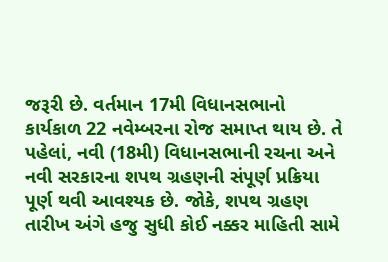જરૂરી છે. વર્તમાન 17મી વિધાનસભાનો કાર્યકાળ 22 નવેમ્બરના રોજ સમાપ્ત થાય છે. તે પહેલાં, નવી (18મી) વિધાનસભાની રચના અને નવી સરકારના શપથ ગ્રહણની સંપૂર્ણ પ્રક્રિયા પૂર્ણ થવી આવશ્યક છે. જોકે, શપથ ગ્રહણ તારીખ અંગે હજુ સુધી કોઈ નક્કર માહિતી સામે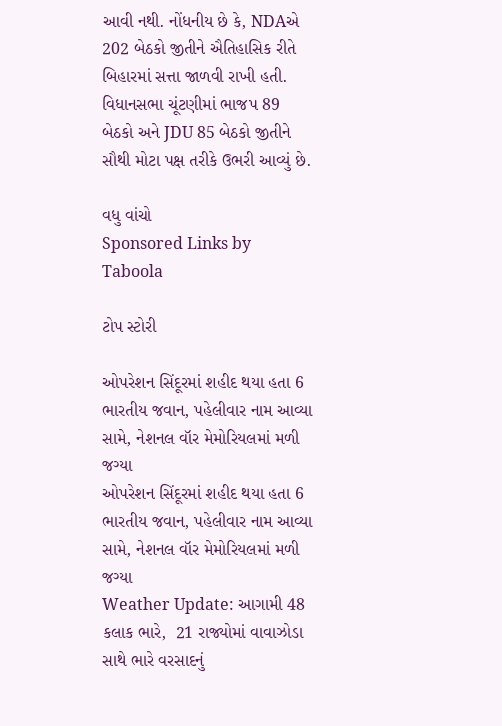આવી નથી. નોંધનીય છે કે, NDAએ 202 બેઠકો જીતીને ઐતિહાસિક રીતે બિહારમાં સત્તા જાળવી રાખી હતી. વિધાનસભા ચૂંટણીમાં ભાજપ 89 બેઠકો અને JDU 85 બેઠકો જીતીને સૌથી મોટા પક્ષ તરીકે ઉભરી આવ્યું છે.

વધુ વાંચો
Sponsored Links by Taboola

ટોપ સ્ટોરી

ઓપરેશન સિંદૂરમાં શહીદ થયા હતા 6 ભારતીય જવાન, પહેલીવાર નામ આવ્યા સામે, નેશનલ વૉર મેમોરિયલમાં મળી જગ્યા
ઓપરેશન સિંદૂરમાં શહીદ થયા હતા 6 ભારતીય જવાન, પહેલીવાર નામ આવ્યા સામે, નેશનલ વૉર મેમોરિયલમાં મળી જગ્યા
Weather Update: આગામી 48 કલાક ભારે,  21 રાજ્યોમાં વાવાઝોડા સાથે ભારે વરસાદનું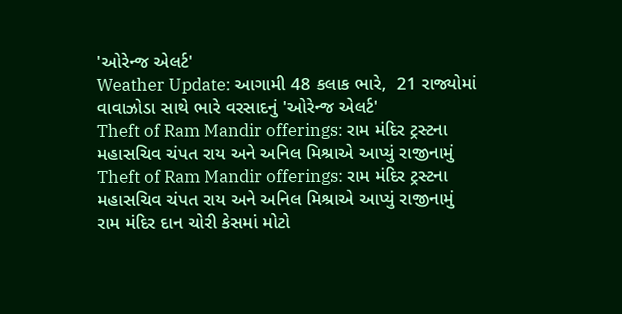'ઓરેન્જ એલર્ટ'
Weather Update: આગામી 48 કલાક ભારે,  21 રાજ્યોમાં વાવાઝોડા સાથે ભારે વરસાદનું 'ઓરેન્જ એલર્ટ'
Theft of Ram Mandir offerings: રામ મંદિર ટ્રસ્ટના મહાસચિવ ચંપત રાય અને અનિલ મિશ્રાએ આપ્યું રાજીનામું
Theft of Ram Mandir offerings: રામ મંદિર ટ્રસ્ટના મહાસચિવ ચંપત રાય અને અનિલ મિશ્રાએ આપ્યું રાજીનામું
રામ મંદિર દાન ચોરી કેસમાં મોટો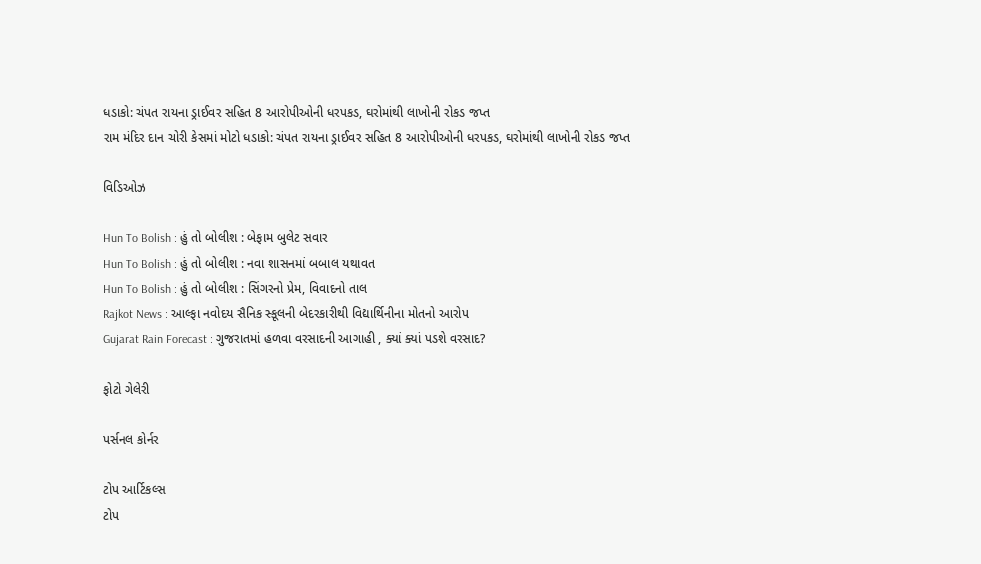ધડાકો: ચંપત રાયના ડ્રાઈવર સહિત 8 આરોપીઓની ધરપકડ, ઘરોમાંથી લાખોની રોકડ જપ્ત
રામ મંદિર દાન ચોરી કેસમાં મોટો ધડાકો: ચંપત રાયના ડ્રાઈવર સહિત 8 આરોપીઓની ધરપકડ, ઘરોમાંથી લાખોની રોકડ જપ્ત

વિડિઓઝ

Hun To Bolish : હું તો બોલીશ : બેફામ બુલેટ સવાર
Hun To Bolish : હું તો બોલીશ : નવા શાસનમાં બબાલ યથાવત
Hun To Bolish : હું તો બોલીશ : સિંગરનો પ્રેમ, વિવાદનો તાલ
Rajkot News : આલ્ફા નવોદય સૈનિક સ્કૂલની બેદરકારીથી વિદ્યાર્થિનીના મોતનો આરોપ
Gujarat Rain Forecast : ગુજરાતમાં હળવા વરસાદની આગાહી , ક્યાં ક્યાં પડશે વરસાદ?

ફોટો ગેલેરી

પર્સનલ કોર્નર

ટોપ આર્ટિકલ્સ
ટોપ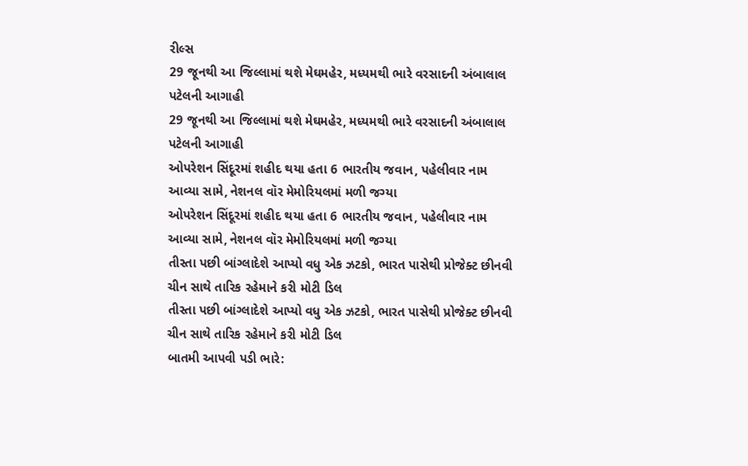રીલ્સ
29 જૂનથી આ જિલ્લામાં થશે મેઘમહેર, મધ્યમથી ભારે વરસાદની અંબાલાલ પટેલની આગાહી
29 જૂનથી આ જિલ્લામાં થશે મેઘમહેર, મધ્યમથી ભારે વરસાદની અંબાલાલ પટેલની આગાહી
ઓપરેશન સિંદૂરમાં શહીદ થયા હતા 6 ભારતીય જવાન, પહેલીવાર નામ આવ્યા સામે, નેશનલ વૉર મેમોરિયલમાં મળી જગ્યા
ઓપરેશન સિંદૂરમાં શહીદ થયા હતા 6 ભારતીય જવાન, પહેલીવાર નામ આવ્યા સામે, નેશનલ વૉર મેમોરિયલમાં મળી જગ્યા
તીસ્તા પછી બાંગ્લાદેશે આપ્યો વધુ એક ઝટકો, ભારત પાસેથી પ્રોજેક્ટ છીનવી ચીન સાથે તારિક રહેમાને કરી મોટી ડિલ
તીસ્તા પછી બાંગ્લાદેશે આપ્યો વધુ એક ઝટકો, ભારત પાસેથી પ્રોજેક્ટ છીનવી ચીન સાથે તારિક રહેમાને કરી મોટી ડિલ
બાતમી આપવી પડી ભારે: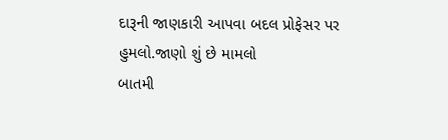દારૂની જાણકારી આપવા બદલ પ્રોફેસર પર હુમલો.જાણો શું છે મામલો
બાતમી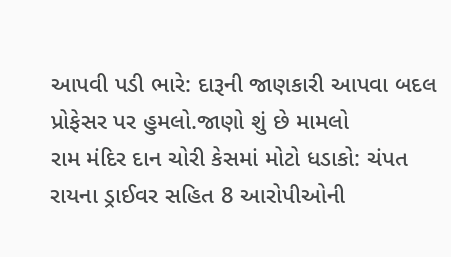આપવી પડી ભારે: દારૂની જાણકારી આપવા બદલ પ્રોફેસર પર હુમલો.જાણો શું છે મામલો
રામ મંદિર દાન ચોરી કેસમાં મોટો ધડાકો: ચંપત રાયના ડ્રાઈવર સહિત 8 આરોપીઓની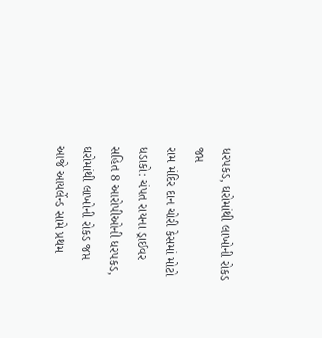ધરપકડ, ઘરોમાંથી લાખોની રોકડ જપ્ત
રામ મંદિર દાન ચોરી કેસમાં મોટો ધડાકો: ચંપત રાયના ડ્રાઈવર સહિત 8 આરોપીઓની ધરપકડ, ઘરોમાંથી લાખોની રોકડ જપ્ત
આજે આયર્લેન્ડ સામે પ્રથમ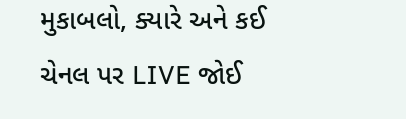મુકાબલો, ક્યારે અને કઈ ચેનલ પર LIVE જોઈ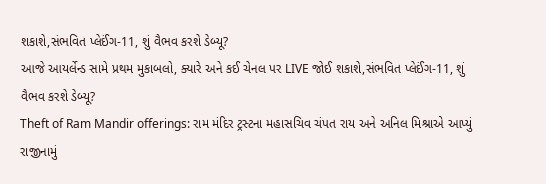શકાશે,સંભવિત પ્લેઈંગ-11, શું વૈભવ કરશે ડેબ્યૂ?
આજે આયર્લેન્ડ સામે પ્રથમ મુકાબલો, ક્યારે અને કઈ ચેનલ પર LIVE જોઈ શકાશે,સંભવિત પ્લેઈંગ-11, શું વૈભવ કરશે ડેબ્યૂ?
Theft of Ram Mandir offerings: રામ મંદિર ટ્રસ્ટના મહાસચિવ ચંપત રાય અને અનિલ મિશ્રાએ આપ્યું રાજીનામું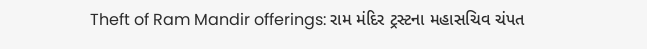Theft of Ram Mandir offerings: રામ મંદિર ટ્રસ્ટના મહાસચિવ ચંપત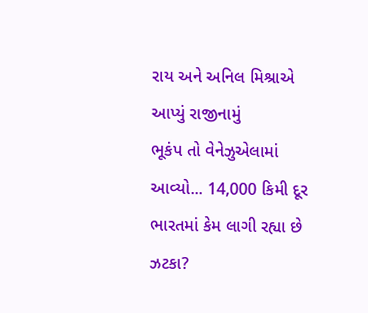રાય અને અનિલ મિશ્રાએ આપ્યું રાજીનામું
ભૂકંપ તો વેનેઝુએલામાં આવ્યો... 14,000 કિમી દૂર ભારતમાં કેમ લાગી રહ્યા છે ઝટકા?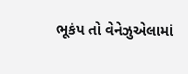ભૂકંપ તો વેનેઝુએલામાં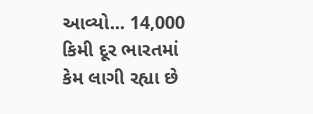આવ્યો... 14,000 કિમી દૂર ભારતમાં કેમ લાગી રહ્યા છે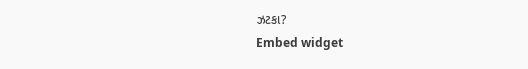ઝટકા?
Embed widget